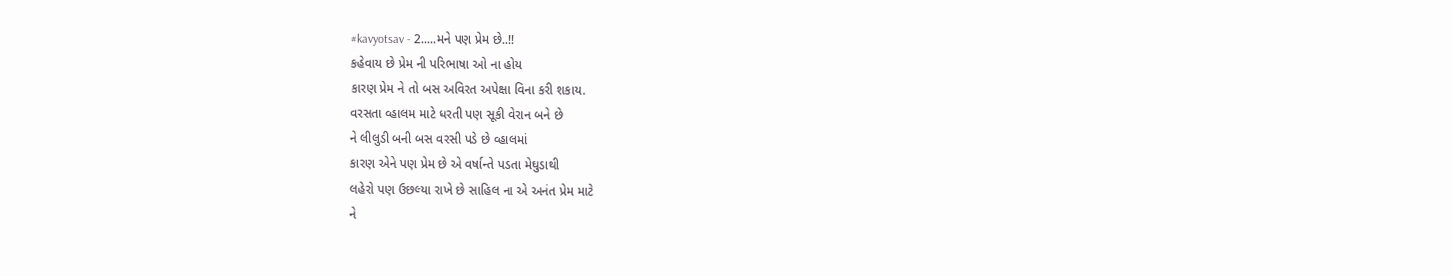#kavyotsav - 2.....મને પણ પ્રેમ છે..!!
કહેવાય છે પ્રેમ ની પરિભાષા ઓ ના હોય
કારણ પ્રેમ ને તો બસ અવિરત અપેક્ષા વિના કરી શકાય.
વરસતા વ્હાલમ માટે ધરતી પણ સૂકી વેરાન બને છે
ને લીલુડી બની બસ વરસી પડે છે વ્હાલમાં
કારણ એને પણ પ્રેમ છે એ વર્ષાન્તે પડતા મેઘુડાથી
લહેરો પણ ઉછલ્યા રાખે છે સાહિલ ના એ અનંત પ્રેમ માટે
ને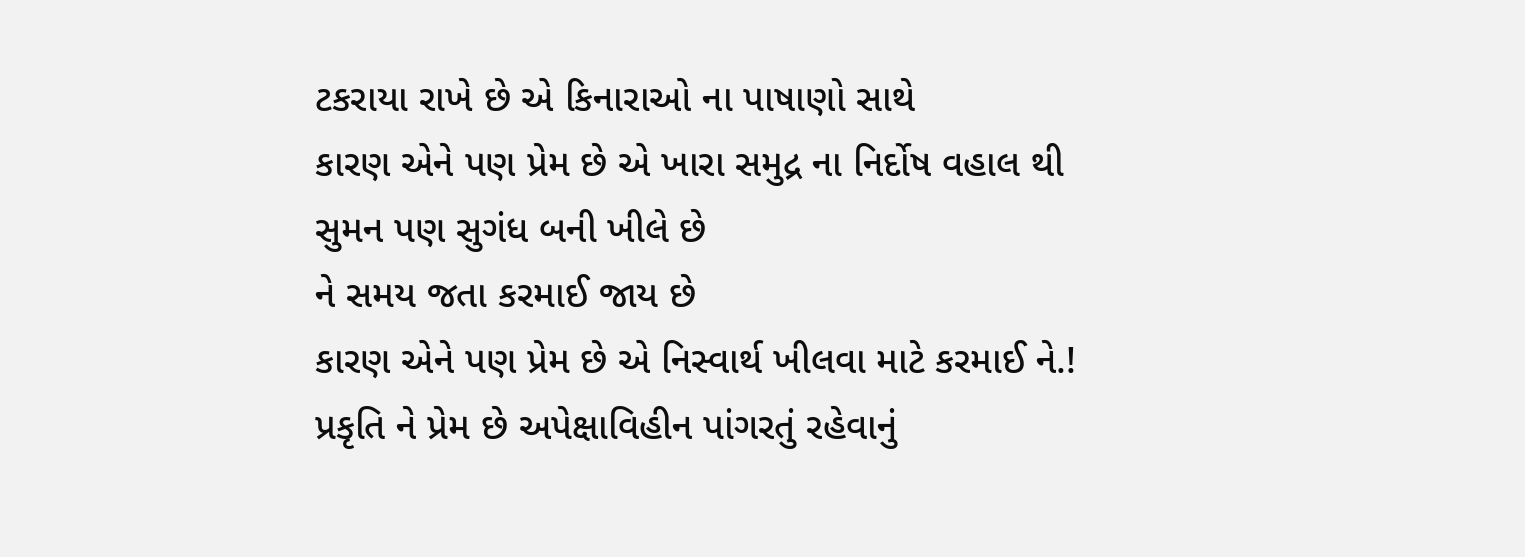ટકરાયા રાખે છે એ કિનારાઓ ના પાષાણો સાથે
કારણ એને પણ પ્રેમ છે એ ખારા સમુદ્ર ના નિર્દોષ વહાલ થી
સુમન પણ સુગંધ બની ખીલે છે
ને સમય જતા કરમાઈ જાય છે
કારણ એને પણ પ્રેમ છે એ નિસ્વાર્થ ખીલવા માટે કરમાઈ ને.!
પ્રકૃતિ ને પ્રેમ છે અપેક્ષાવિહીન પાંગરતું રહેવાનું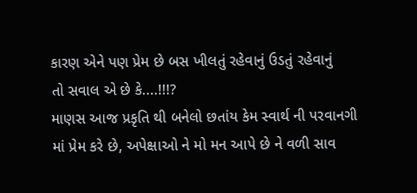કારણ એને પણ પ્રેમ છે બસ ખીલતું રહેવાનું ઉડતું રહેવાનું
તો સવાલ એ છે કે....!!!?
માણસ આજ પ્રકૃતિ થી બનેલો છતાંય કેમ સ્વાર્થ ની પરવાનગી માં પ્રેમ કરે છે, અપેક્ષાઓ ને મો મન આપે છે ને વળી સાવ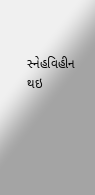સ્નેહવિહીન થઇ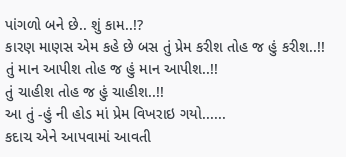પાંગળો બને છે.. શું કામ..!?
કારણ માણસ એમ કહે છે બસ તું પ્રેમ કરીશ તોહ જ હું કરીશ..!!
તું માન આપીશ તોહ જ હું માન આપીશ..!!
તું ચાહીશ તોહ જ હું ચાહીશ..!!
આ તું -હું ની હોડ માં પ્રેમ વિખરાઇ ગયો......
કદાચ એને આપવામાં આવતી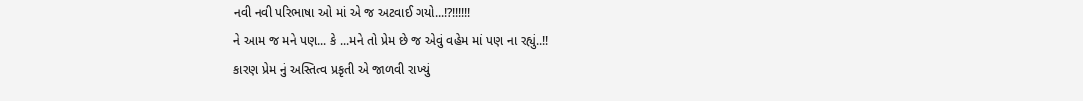નવી નવી પરિભાષા ઓ માં એ જ અટવાઈ ગયો...!?!!!!!!
ને આમ જ મને પણ... કે ...મને તો પ્રેમ છે જ એવું વહેમ માં પણ ના રહ્યું..!!
કારણ પ્રેમ નું અસ્તિત્વ પ્રકૃતી એ જાળવી રાખ્યું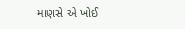માણસે એ ખોઈ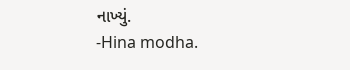નાખ્યું.
-Hina modha.